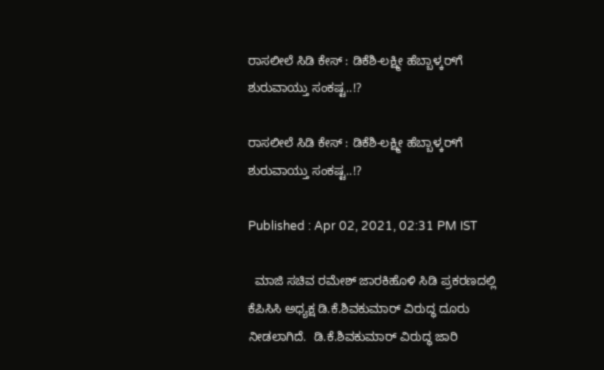ರಾಸಲೀಲೆ ಸಿಡಿ ಕೇಸ್ : ಡಿಕೆಶಿ-ಲಕ್ಷ್ಮೀ ಹೆಬ್ಬಾಳ್ಕರ್‌ಗೆ ಶುರುವಾಯ್ತು ಸಂಕಷ್ಟ..!?

ರಾಸಲೀಲೆ ಸಿಡಿ ಕೇಸ್ : ಡಿಕೆಶಿ-ಲಕ್ಷ್ಮೀ ಹೆಬ್ಬಾಳ್ಕರ್‌ಗೆ ಶುರುವಾಯ್ತು ಸಂಕಷ್ಟ..!?

Published : Apr 02, 2021, 02:31 PM IST

  ಮಾಜಿ ಸಚಿವ ರಮೇಶ್ ಜಾರಕಿಹೊಳಿ ಸಿಡಿ ಪ್ರಕರಣದಲ್ಲಿ ಕೆಪಿಸಿಸಿ ಅಧ್ಯಕ್ಷ ಡಿ.ಕೆ.ಶಿವಕುಮಾರ್ ವಿರುದ್ಧ ದೂರು ನೀಡಲಾಗಿದೆ.  ಡಿ.ಕೆ.ಶಿವಕುಮಾರ್ ವಿರುದ್ಧ ಜಾರಿ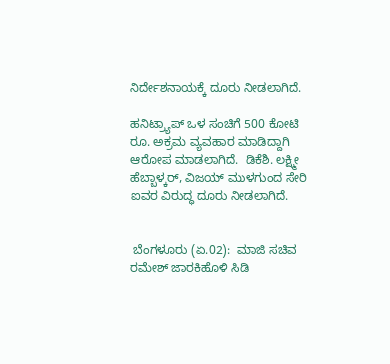ನಿರ್ದೇಶನಾಯಕ್ಕೆ ದೂರು ನೀಡಲಾಗಿದೆ.

ಹನಿಟ್ರ್ಯಾಪ್ ಒಳ ಸಂಚಿಗೆ 500 ಕೋಟಿ ರೂ. ಅಕ್ರಮ ವ್ಯವಹಾರ ಮಾಡಿದ್ದಾಗಿ ಆರೋಪ ಮಾಡಲಾಗಿದೆ.  ಡಿಕೆಶಿ. ಲಕ್ಷ್ಮೀ ಹೆಬ್ಬಾಳ್ಕರ್, ವಿಜಯ್ ಮುಳಗುಂದ ಸೇರಿ ಐವರ ವಿರುದ್ಧ ದೂರು ನೀಡಲಾಗಿದೆ.


 ಬೆಂಗಳೂರು (ಏ.02):  ಮಾಜಿ ಸಚಿವ ರಮೇಶ್ ಜಾರಕಿಹೊಳಿ ಸಿಡಿ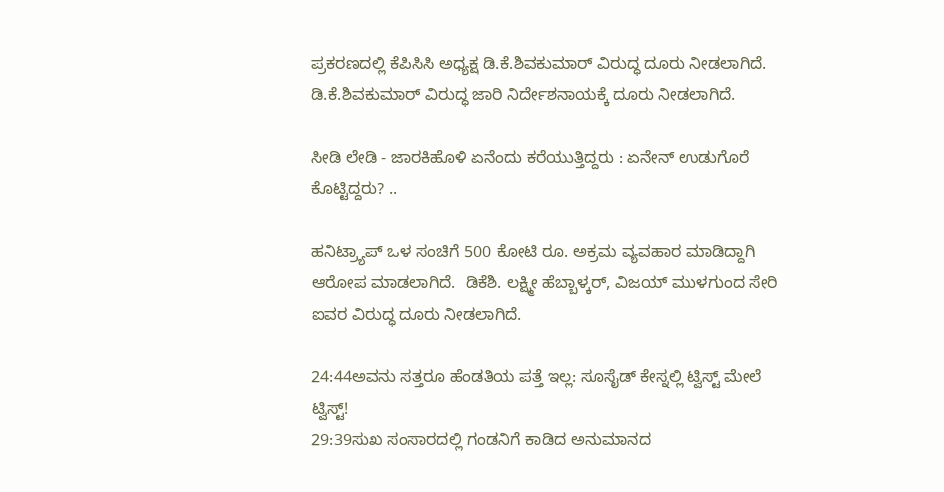ಪ್ರಕರಣದಲ್ಲಿ ಕೆಪಿಸಿಸಿ ಅಧ್ಯಕ್ಷ ಡಿ.ಕೆ.ಶಿವಕುಮಾರ್ ವಿರುದ್ಧ ದೂರು ನೀಡಲಾಗಿದೆ.  ಡಿ.ಕೆ.ಶಿವಕುಮಾರ್ ವಿರುದ್ಧ ಜಾರಿ ನಿರ್ದೇಶನಾಯಕ್ಕೆ ದೂರು ನೀಡಲಾಗಿದೆ.

ಸೀಡಿ ಲೇಡಿ - ಜಾರಕಿಹೊಳಿ ಏನೆಂದು ಕರೆಯುತ್ತಿದ್ದರು : ಏನೇನ್ ಉಡುಗೊರೆ ಕೊಟ್ಟಿದ್ದರು? ..

ಹನಿಟ್ರ್ಯಾಪ್ ಒಳ ಸಂಚಿಗೆ 500 ಕೋಟಿ ರೂ. ಅಕ್ರಮ ವ್ಯವಹಾರ ಮಾಡಿದ್ದಾಗಿ ಆರೋಪ ಮಾಡಲಾಗಿದೆ.  ಡಿಕೆಶಿ. ಲಕ್ಷ್ಮೀ ಹೆಬ್ಬಾಳ್ಕರ್, ವಿಜಯ್ ಮುಳಗುಂದ ಸೇರಿ ಐವರ ವಿರುದ್ಧ ದೂರು ನೀಡಲಾಗಿದೆ.

24:44ಅವನು ಸತ್ತರೂ ಹೆಂಡತಿಯ ಪತ್ತೆ ಇಲ್ಲ: ಸೂಸೈಡ್ ಕೇಸ್ನಲ್ಲಿ ಟ್ವಿಸ್ಟ್ ಮೇಲೆ ಟ್ವಿಸ್ಟ್!
29:39ಸುಖ ಸಂಸಾರದಲ್ಲಿ ಗಂಡನಿಗೆ ಕಾಡಿದ ಅನುಮಾನದ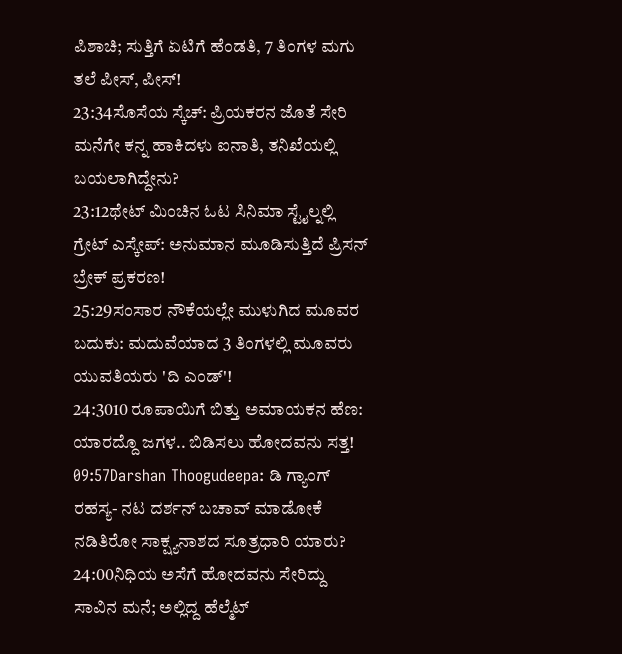ಪಿಶಾಚಿ; ಸುತ್ತಿಗೆ ಏಟಿಗೆ ಹೆಂಡತಿ, 7 ತಿಂಗಳ ಮಗು ತಲೆ ಪೀಸ್, ಪೀಸ್!
23:34ಸೊಸೆಯ ಸ್ಕೆಚ್: ಪ್ರಿಯಕರನ ಜೊತೆ ಸೇರಿ ಮನೆಗೇ ಕನ್ನ ಹಾಕಿದಳು ಐನಾತಿ, ತನಿಖೆಯಲ್ಲಿ ಬಯಲಾಗಿದ್ದೇನು?
23:12ಥೇಟ್ ಮಿಂಚಿನ ಓಟ ಸಿನಿಮಾ ಸ್ಟೈಲ್ನಲ್ಲಿ ಗ್ರೇಟ್ ಎಸ್ಕೇಪ್: ಅನುಮಾನ ಮೂಡಿಸುತ್ತಿದೆ ಪ್ರಿಸನ್ ಬ್ರೇಕ್ ಪ್ರಕರಣ!
25:29ಸಂಸಾರ ನೌಕೆಯಲ್ಲೇ ಮುಳುಗಿದ ಮೂವರ ಬದುಕು: ಮದುವೆಯಾದ 3 ತಿಂಗಳಲ್ಲಿ ಮೂವರು ಯುವತಿಯರು 'ದಿ ಎಂಡ್'!
24:3010 ರೂಪಾಯಿಗೆ ಬಿತ್ತು ಅಮಾಯಕನ ಹೆಣ: ಯಾರದ್ದೊ ಜಗಳ.. ಬಿಡಿಸಲು ಹೋದವನು ಸತ್ತ!
09:57Darshan Thoogudeepa: ಡಿ ಗ್ಯಾಂಗ್ ರಹಸ್ಯ- ನಟ ದರ್ಶನ್ ಬಚಾವ್ ಮಾಡೋಕೆ ನಡಿತಿರೋ ಸಾಕ್ಷ್ಯನಾಶದ ಸೂತ್ರಧಾರಿ ಯಾರು?
24:00ನಿಧಿಯ ಅಸೆಗೆ ಹೋದವನು ಸೇರಿದ್ದು ಸಾವಿನ ಮನೆ; ಅಲ್ಲಿದ್ದ ಹೆಲ್ಮೆಟ್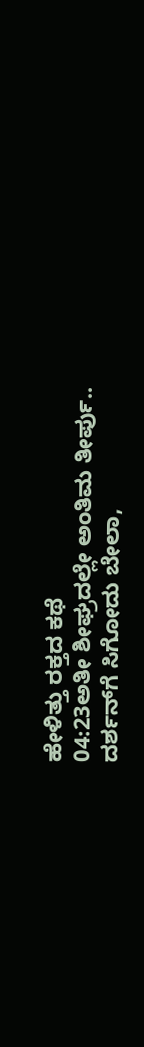ಹೇಳಿತ್ತು ರಕ್ತದ ಕಥೆ
04:23ಅತೀ ಶೀಘ್ರದಲ್ಲೇ ಅಂತಿಮ ತೀರ್ಪು.. ದರ್ಶನ್‌ಗೆ ಸಿಗೋದು ಬೇಲಾ,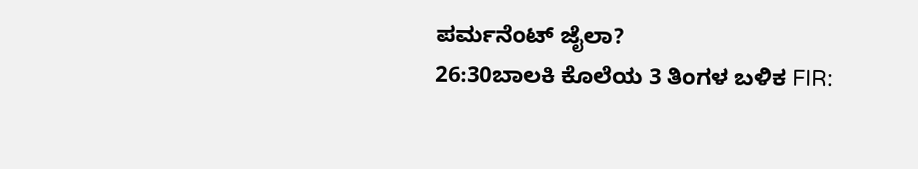ಪರ್ಮನೆಂಟ್ ಜೈಲಾ?
26:30ಬಾಲಕಿ ಕೊಲೆಯ 3 ತಿಂಗಳ ಬಳಿಕ FIR: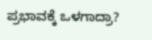ಪ್ರಭಾವಕ್ಕೆ ಒಳಗಾದ್ರಾ?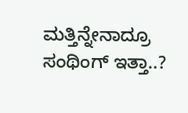ಮತ್ತಿನ್ನೇನಾದ್ರೂ ಸಂಥಿಂಗ್ ಇತ್ತಾ..?